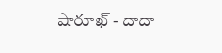షారూఖ్ - దాదా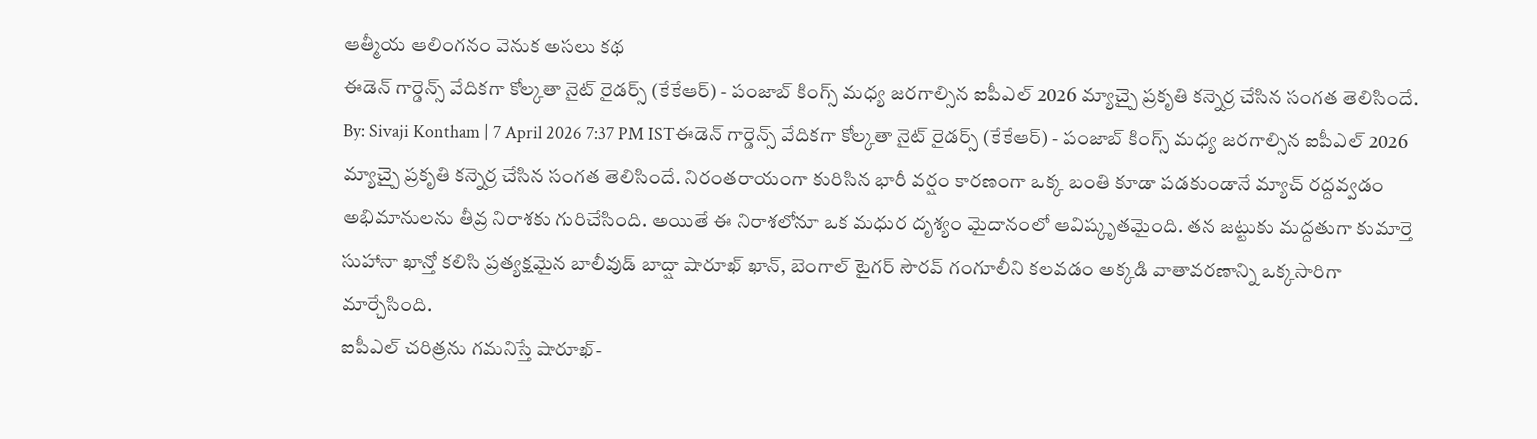ఆత్మీయ ఆలింగనం వెనుక అసలు కథ
ఈడెన్ గార్డెన్స్ వేదికగా కోల్కతా నైట్ రైడర్స్ (కేకేఆర్) - పంజాబ్ కింగ్స్ మధ్య జరగాల్సిన ఐపీఎల్ 2026 మ్యాచ్పై ప్రకృతి కన్నెర్ర చేసిన సంగత తెలిసిందే.
By: Sivaji Kontham | 7 April 2026 7:37 PM ISTఈడెన్ గార్డెన్స్ వేదికగా కోల్కతా నైట్ రైడర్స్ (కేకేఆర్) - పంజాబ్ కింగ్స్ మధ్య జరగాల్సిన ఐపీఎల్ 2026 మ్యాచ్పై ప్రకృతి కన్నెర్ర చేసిన సంగత తెలిసిందే. నిరంతరాయంగా కురిసిన భారీ వర్షం కారణంగా ఒక్క బంతి కూడా పడకుండానే మ్యాచ్ రద్దవ్వడం అభిమానులను తీవ్ర నిరాశకు గురిచేసింది. అయితే ఈ నిరాశలోనూ ఒక మధుర దృశ్యం మైదానంలో ఆవిష్కృతమైంది. తన జట్టుకు మద్దతుగా కుమార్తె సుహానా ఖాన్తో కలిసి ప్రత్యక్షమైన బాలీవుడ్ బాద్షా షారూఖ్ ఖాన్, బెంగాల్ టైగర్ సౌరవ్ గంగూలీని కలవడం అక్కడి వాతావరణాన్ని ఒక్కసారిగా మార్చేసింది.
ఐపీఎల్ చరిత్రను గమనిస్తే షారూఖ్-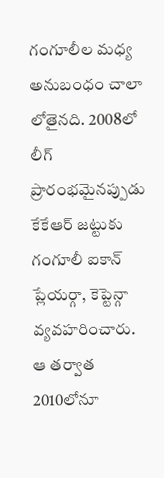గంగూలీల మధ్య అనుబంధం చాలా లోతైనది. 2008లో లీగ్ ప్రారంభమైనప్పుడు కేకేఆర్ జట్టుకు గంగూలీ ఐకాన్ ప్లేయర్గా, కెప్టెన్గా వ్యవహరించారు. ఆ తర్వాత 2010లోనూ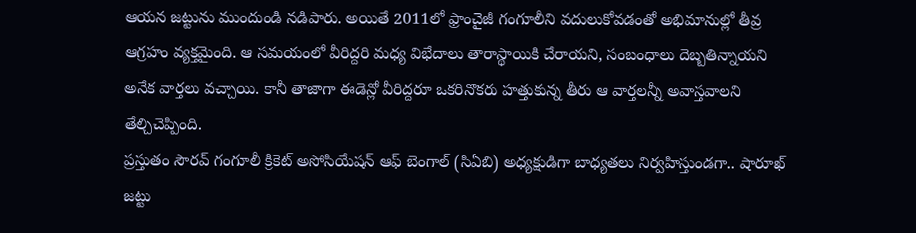ఆయన జట్టును ముందుండి నడిపారు. అయితే 2011లో ఫ్రాంచైజీ గంగూలీని వదులుకోవడంతో అభిమానుల్లో తీవ్ర ఆగ్రహం వ్యక్తమైంది. ఆ సమయంలో వీరిద్దరి మధ్య విభేదాలు తారాస్థాయికి చేరాయని, సంబంధాలు దెబ్బతిన్నాయని అనేక వార్తలు వచ్చాయి. కానీ తాజాగా ఈడెన్లో వీరిద్దరూ ఒకరినొకరు హత్తుకున్న తీరు ఆ వార్తలన్నీ అవాస్తవాలని తేల్చిచెప్పింది.
ప్రస్తుతం సౌరవ్ గంగూలీ క్రికెట్ అసోసియేషన్ ఆఫ్ బెంగాల్ (సిఏబి) అధ్యక్షుడిగా బాధ్యతలు నిర్వహిస్తుండగా.. షారూఖ్ జట్టు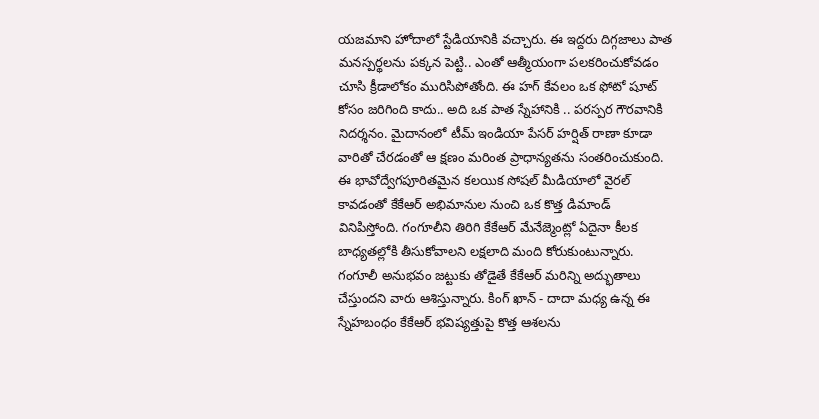యజమాని హోదాలో స్టేడియానికి వచ్చారు. ఈ ఇద్దరు దిగ్గజాలు పాత మనస్పర్థలను పక్కన పెట్టి.. ఎంతో ఆత్మీయంగా పలకరించుకోవడం చూసి క్రీడాలోకం మురిసిపోతోంది. ఈ హగ్ కేవలం ఒక ఫోటో షూట్ కోసం జరిగింది కాదు.. అది ఒక పాత స్నేహానికి .. పరస్పర గౌరవానికి నిదర్శనం. మైదానంలో టీమ్ ఇండియా పేసర్ హర్షిత్ రాణా కూడా వారితో చేరడంతో ఆ క్షణం మరింత ప్రాధాన్యతను సంతరించుకుంది.
ఈ భావోద్వేగపూరితమైన కలయిక సోషల్ మీడియాలో వైరల్ కావడంతో కేకేఆర్ అభిమానుల నుంచి ఒక కొత్త డిమాండ్ వినిపిస్తోంది. గంగూలీని తిరిగి కేకేఆర్ మేనేజ్మెంట్లో ఏదైనా కీలక బాధ్యతల్లోకి తీసుకోవాలని లక్షలాది మంది కోరుకుంటున్నారు. గంగూలీ అనుభవం జట్టుకు తోడైతే కేకేఆర్ మరిన్ని అద్భుతాలు చేస్తుందని వారు ఆశిస్తున్నారు. కింగ్ ఖాన్ - దాదా మధ్య ఉన్న ఈ స్నేహబంధం కేకేఆర్ భవిష్యత్తుపై కొత్త ఆశలను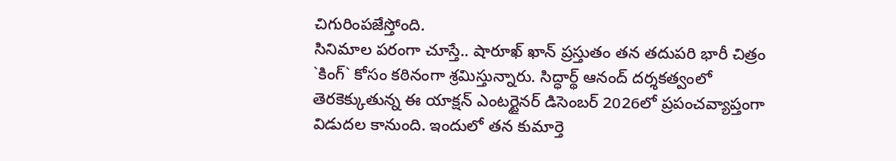చిగురింపజేస్తోంది.
సినిమాల పరంగా చూస్తే.. షారూఖ్ ఖాన్ ప్రస్తుతం తన తదుపరి భారీ చిత్రం `కింగ్` కోసం కఠినంగా శ్రమిస్తున్నారు. సిద్ధార్థ్ ఆనంద్ దర్శకత్వంలో తెరకెక్కుతున్న ఈ యాక్షన్ ఎంటర్టైనర్ డిసెంబర్ 2026లో ప్రపంచవ్యాప్తంగా విడుదల కానుంది. ఇందులో తన కుమార్తె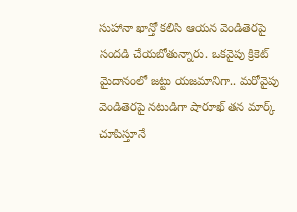సుహానా ఖాన్తో కలిసి ఆయన వెండితెరపై సందడి చేయబోతున్నారు. ఒకవైపు క్రికెట్ మైదానంలో జట్టు యజమానిగా.. మరోవైపు వెండితెరపై నటుడిగా షారూఖ్ తన మార్క్ చూపిస్తూనే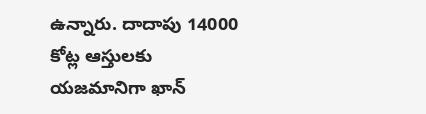ఉన్నారు. దాదాపు 14000 కోట్ల ఆస్తులకు యజమానిగా ఖాన్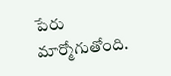పేరు మార్మోగుతోంది.